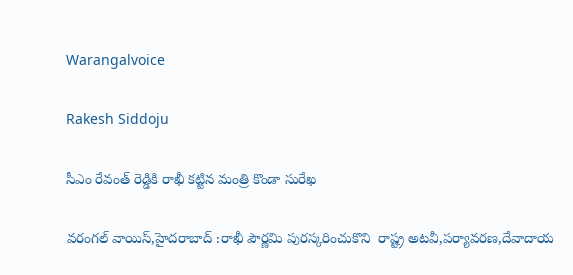Warangalvoice

Rakesh Siddoju

సీఎం రేవంత్ రెడ్డికి రాఖీ కట్టిన మంత్రి కొండా సురేఖ

వరంగల్ వాయిస్,హైదరాబాద్ :రాఖీ పౌర్ణమి పురస్కరించుకొని  రాష్ట్ర అటవీ,పర్యావరణ,దేవాదాయ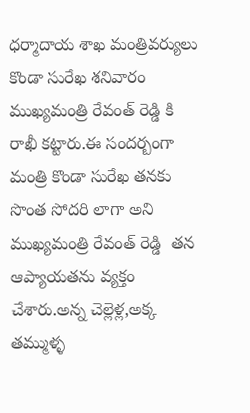ధర్మాదాయ శాఖ మంత్రివర్యులు కొండా సురేఖ శనివారం ముఖ్యమంత్రి రేవంత్ రెడ్డి కి రాఖీ కట్టారు.ఈ సందర్బంగా మంత్రి కొండా సురేఖ తనకు సొంత సోదరి లాగా అని ముఖ్యమంత్రి రేవంత్ రెడ్డి  తన ఆప్యాయతను వ్యక్తం చేశారు.అన్న చెల్లెళ్ల,అక్క తమ్ముళ్ళ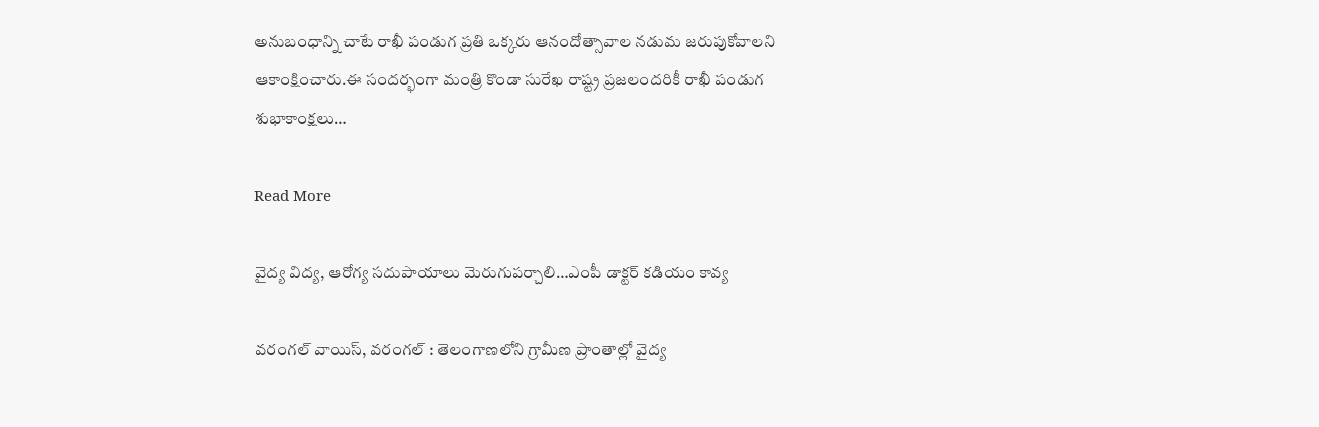అనుబంధాన్ని చాటే రాఖీ పండుగ ప్రతి ఒక్కరు ఆనందోత్సావాల నడుమ జరుపుకోవాలని ఆకాంక్షించారు.ఈ సందర్భంగా మంత్రి కొండా సురేఖ రాష్ట్ర ప్రజలందరికీ రాఖీ పండుగ శుభాకాంక్షలు…

Read More

వైద్య విద్య, ఆరోగ్య సదుపాయాలు మెరుగుపర్చాలి…ఎంపీ డాక్టర్ కడియం కావ్య

వరంగల్ వాయిస్, వరంగల్ : తెలంగాణలోని గ్రామీణ ప్రాంతాల్లో వైద్య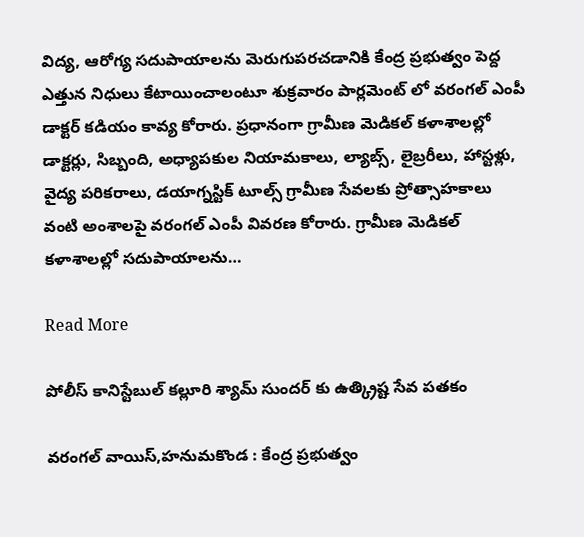విద్య, ఆరోగ్య సదుపాయాలను మెరుగుపరచడానికి కేంద్ర ప్రభుత్వం పెద్ద ఎత్తున నిధులు కేటాయించాలంటూ శుక్రవారం పార్లమెంట్ లో వరంగల్ ఎంపీ డాక్టర్ కడియం కావ్య కోరారు. ప్రధానంగా గ్రామీణ మెడికల్ కళాశాలల్లో డాక్టర్లు, సిబ్బంది, అధ్యాపకుల నియామకాలు, ల్యాబ్స్, లైబ్రరీలు, హాస్టళ్లు, వైద్య పరికరాలు, డయాగ్నస్టిక్ టూల్స్ గ్రామీణ సేవలకు ప్రోత్సాహకాలు వంటి అంశాలపై వరంగల్ ఎంపీ వివరణ కోరారు. గ్రామీణ మెడికల్ కళాశాలల్లో సదుపాయాలను…

Read More

పోలీస్ కానిస్టేబుల్ కల్లూరి శ్యామ్ సుందర్ కు ఉత్క్రిష్ట సేవ పతకం

వరంగల్ వాయిస్,హనుమకొండ : కేంద్ర ప్రభుత్వం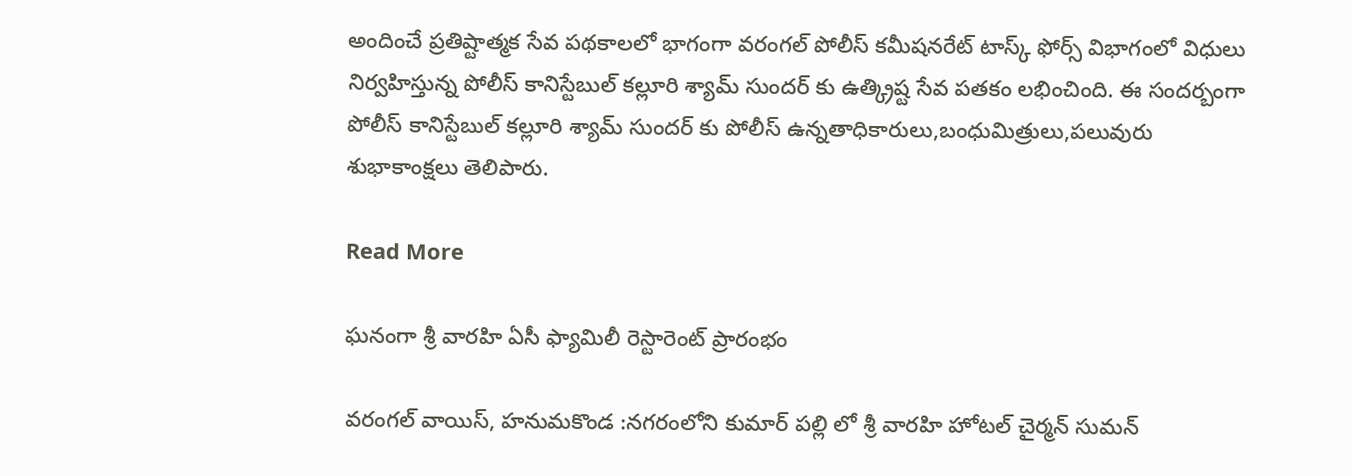అందించే ప్రతిష్టాత్మక సేవ పథకాలలో భాగంగా వరంగల్ పోలీస్ కమీషనరేట్ టాస్క్ ఫోర్స్ విభాగంలో విధులు నిర్వహిస్తున్న పోలీస్ కానిస్టేబుల్ కల్లూరి శ్యామ్ సుందర్ కు ఉత్క్రిష్ట సేవ పతకం లభించింది. ఈ సందర్బంగా పోలీస్ కానిస్టేబుల్ కల్లూరి శ్యామ్ సుందర్ కు పోలీస్ ఉన్నతాధికారులు,బంధుమిత్రులు,పలువురు శుభాకాంక్షలు తెలిపారు.

Read More

ఘనంగా శ్రీ వారహి ఏసీ ఫ్యామిలీ రెస్టారెంట్ ప్రారంభం

వరంగల్ వాయిస్, హనుమకొండ :నగరంలోని కుమార్ పల్లి లో శ్రీ వారహి హోటల్ చైర్మన్ సుమన్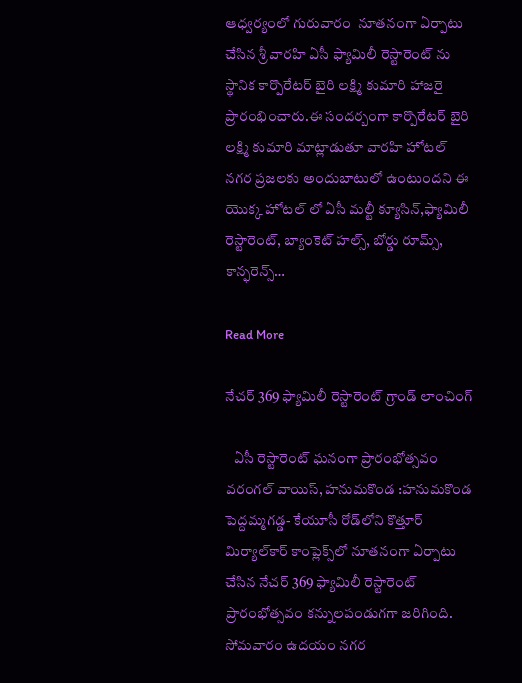ఆధ్వర్యంలో గురువారం  నూతనంగా ఏర్పాటు చేసిన శ్రీ వారహి ఏసీ ఫ్యామిలీ రెస్టారెంట్ ను స్థానిక కార్పొరేటర్ బైరి లక్ష్మి కుమారి హాజరై ప్రారంభించారు.ఈ సందర్బంగా కార్పొరేటర్ బైరి లక్ష్మి కుమారి మాట్లాడుతూ వారహి హోటల్ నగర ప్రజలకు అందుబాటులో ఉంటుందని ఈ యొక్క హోటల్ లో ఏసీ మల్టీ క్యూసిన్,ఫ్యామిలీ రెస్టారెంట్, బ్యాంకెట్ హల్స్, బోర్డు రూమ్స్, కాన్ఫరెన్స్…

Read More

నేచర్ 369 ఫ్యామిలీ రెస్టారెంట్ గ్రాండ్ లాంచింగ్‌

   ఏసీ రెస్టారెంట్ ఘ‌నంగా ప్రారంభోత్స‌వం వరంగల్ వాయిస్, హనుమకొండ :హనుమకొండ పెద్ద‌మ్మ‌గ‌డ్డ‌- కేయూసీ రోడ్‌లోని కొత్తూర్ మిర్యాల్‌కార్ కాంప్లెక్స్‌లో నూత‌నంగా ఏర్పాటు చేసిన నేచర్ 369 ఫ్యామిలీ రెస్టారెంట్ ప్రారంభోత్స‌వం క‌న్నుల‌పండుగగా జ‌రిగింది. సోమ‌వారం ఉద‌యం న‌గ‌ర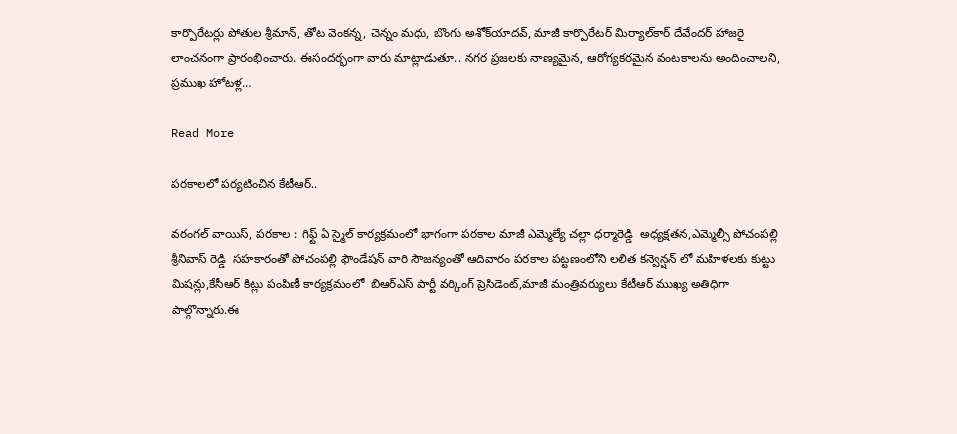కార్పొరేట‌ర్లు పోతుల శ్రీమాన్‌, తోట వెంక‌న్న‌, చెన్నం మ‌ధు, బొంగు అశోక్‌యాదవ్, మాజీ కార్పొరేట‌ర్ మిర్యాల్‌కార్ దేవేంద‌ర్ హాజరై లాంచ‌నంగా ప్రారంభించారు. ఈసంద‌ర్భంగా వారు మాట్లాడుతూ.. న‌గ‌ర ప్ర‌జ‌లకు నాణ్య‌మైన‌, ఆరోగ్య‌క‌ర‌మైన వంట‌కాల‌ను అందించాల‌ని, ప్ర‌ముఖ హోట‌ళ్ల…

Read More

పరకాలలో పర్యటించిన కేటీఆర్..

వరంగల్ వాయిస్, పరకాల : గిఫ్ట్ ఏ స్మైల్ కార్యక్రమంలో భాగంగా పరకాల మాజీ ఎమ్మెల్యే చల్లా ధర్మారెడ్డి  అధ్యక్షతన,ఎమ్మెల్సీ పోచంపల్లి శ్రీనివాస్ రెడ్డి  సహకారంతో పోచంపల్లి ఫౌండేషన్ వారి సౌజన్యంతో ఆదివారం పరకాల పట్టణంలోని లలిత కన్వెన్షన్ లో మహిళలకు కుట్టు మిషన్లు,కేసీఆర్ కిట్లు పంపిణీ కార్యక్రమంలో  బిఆర్ఎస్ పార్టీ వర్కింగ్ ప్రెసిడెంట్,మాజీ మంత్రివర్యులు కేటీఆర్ ముఖ్య అతిధిగా పాల్గొన్నారు.ఈ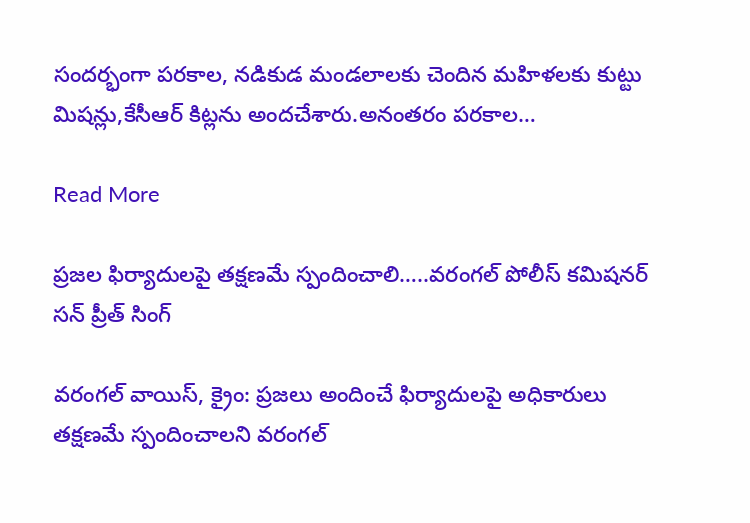సందర్భంగా పరకాల, నడికుడ మండలాలకు చెందిన మహిళలకు కుట్టు మిషన్లు,కేసీఆర్ కిట్లను అందచేశారు.అనంతరం పరకాల…

Read More

ప్రజల ఫిర్యాదులపై తక్షణమే స్పందించాలి…..వరంగల్‌ పోలీస్‌ కమిషనర్‌ సన్‌ ప్రీత్‌ సింగ్‌

వరంగల్ వాయిస్, క్రైం: ప్రజలు అందించే ఫిర్యాదులపై అధికారులు తక్షణమే స్పందించాలని వరంగల్‌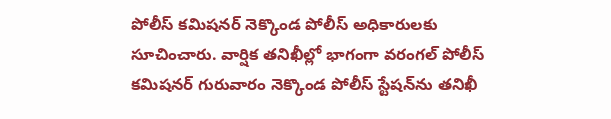పోలీస్‌ కమిషనర్‌ నెక్కొండ పోలీస్‌ అధికారులకు సూచించారు. వార్షిక తనిఖీల్లో భాగంగా వరంగల్‌ పోలీస్‌ కమిషనర్‌ గురువారం నెక్కొండ పోలీస్‌ స్టేషన్‌ను తనిఖీ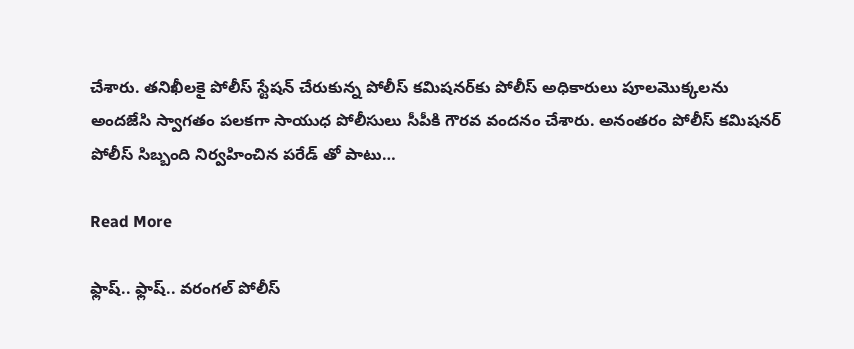చేశారు. తనిఖీలకై పోలీస్‌ స్టేషన్‌ చేరుకున్న పోలీస్‌ కమిషనర్‌కు పోలీస్ అధికారులు పూలమొక్కలను అందజేసి స్వాగతం పలకగా సాయుధ పోలీసులు సీపీకి గౌరవ వందనం చేశారు. అనంతరం పోలీస్‌ కమిషనర్‌ పోలీస్‌ సిబ్బంది నిర్వహించిన పరేడ్‌ తో పాటు…

Read More

ఫ్లాష్.. ఫ్లాష్.. వరంగల్ పోలీస్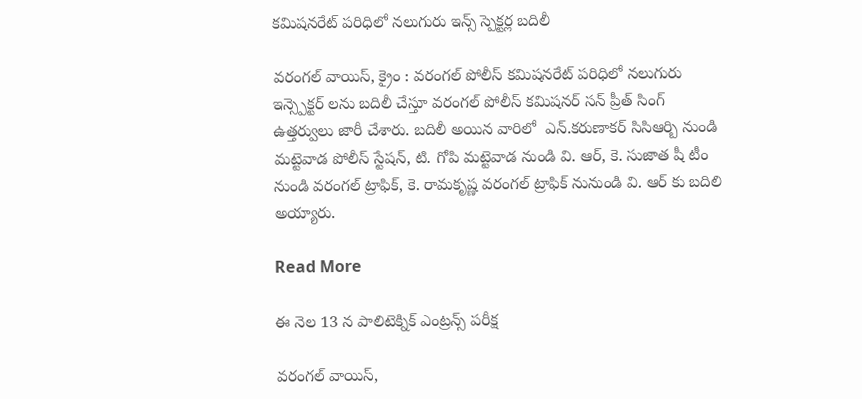కమిషనరేట్ పరిధిలో నలుగురు ఇన్స్ స్పెక్టర్ల బదిలీ

వరంగల్ వాయిస్, క్రైం : వరంగల్ పోలీస్ కమిషనరేట్ పరిధిలో నలుగురు ఇన్స్పెక్టర్ లను బదిలీ చేస్తూ వరంగల్ పోలీస్ కమిషనర్ సన్ ప్రీత్ సింగ్ ఉత్తర్వులు జారీ చేశారు. బదిలీ అయిన వారిలో  ఎన్.కరుణాకర్ సిసిఆర్బి నుండి మట్టెవాడ పోలీస్ స్టేషన్, టి. గోపి మట్టెవాడ నుండి వి. ఆర్, కె. సుజాత షీ టీం నుండి వరంగల్ ట్రాఫిక్, కె. రామకృష్ణ వరంగల్ ట్రాఫిక్ నునుండి వి. ఆర్ కు బదిలి అయ్యారు.

Read More

ఈ నెల 13 న పాలిటెక్నిక్ ఎంట్రన్స్ పరీక్ష

వరంగల్ వాయిస్,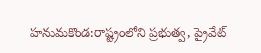హనుమకొండ:రాష్ట్రంలోని ప్రభుత్వ, ప్రైవేట్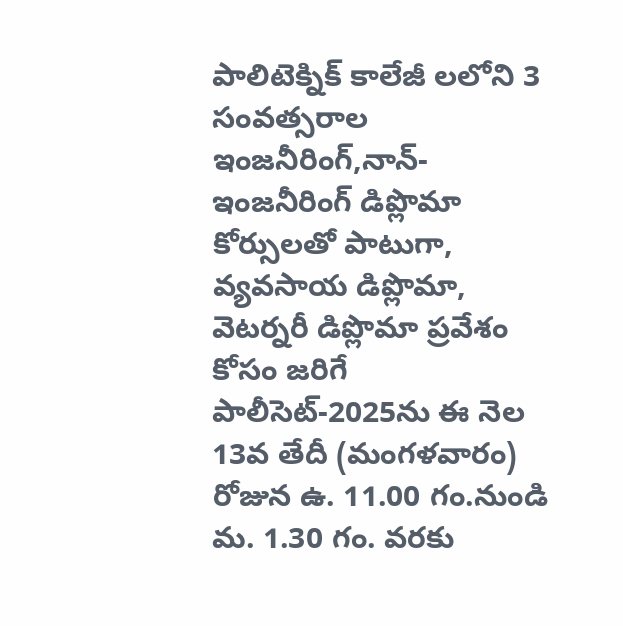పాలిటెక్నిక్ కాలేజీ లలోని 3 సంవత్సరాల ఇంజనీరింగ్,నాన్-ఇంజనీరింగ్ డిప్లొమా కోర్సులతో పాటుగా, వ్యవసాయ డిప్లొమా, వెటర్నరీ డిప్లొమా ప్రవేశం కోసం జరిగే పాలీసెట్-2025ను ఈ నెల 13వ తేదీ (మంగళవారం) రోజున ఉ. 11.00 గం.నుండి మ. 1.30 గం. వరకు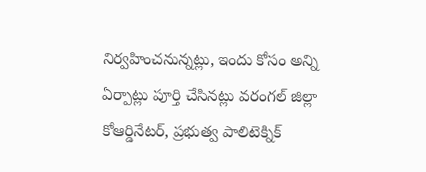నిర్వహించనున్నట్లు, ఇందు కోసం అన్ని ఏర్పాట్లు పూర్తి చేసినట్లు వరంగల్ జిల్లా కోఆర్డినేటర్, ప్రభుత్వ పాలిటెక్నిక్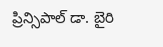ప్రిన్సిపాల్ డా. బైరి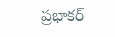ప్రభాకర్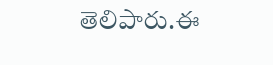తెలిపారు.ఈ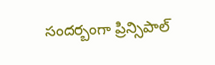సందర్బంగా ప్రిన్సిపాల్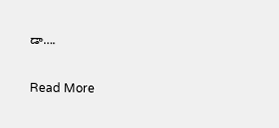డా….

Read More